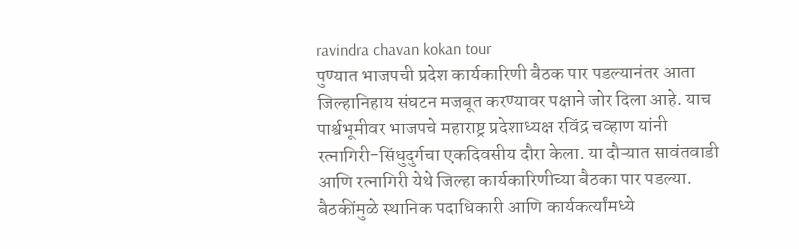ravindra chavan kokan tour
पुण्यात भाजपची प्रदेश कार्यकारिणी बैठक पार पडल्यानंतर आता जिल्हानिहाय संघटन मजबूत करण्यावर पक्षाने जोर दिला आहे. याच पार्श्वभूमीवर भाजपचे महाराष्ट्र प्रदेशाध्यक्ष रविंद्र चव्हाण यांनी रत्नागिरी-सिंधुदुर्गचा एकदिवसीय दौरा केला. या दौऱ्यात सावंतवाडी आणि रत्नागिरी येथे जिल्हा कार्यकारिणीच्या बैठका पार पडल्या. बैठकींमुळे स्थानिक पदाधिकारी आणि कार्यकर्त्यांमध्ये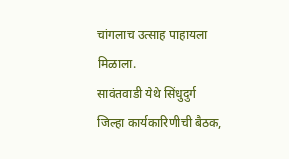चांगलाच उत्साह पाहायला मिळाला.
सावंतवाडी येथे सिंधुदुर्ग जिल्हा कार्यकारिणीची बैठक,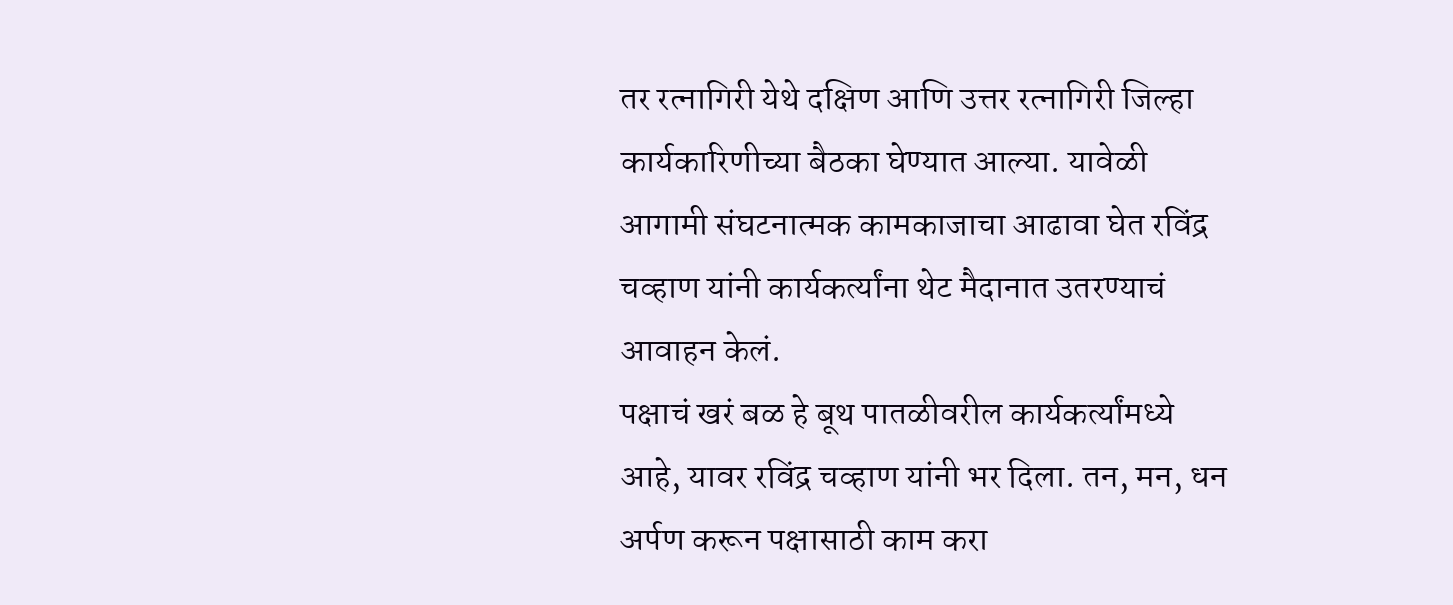तर रत्नागिरी येथे दक्षिण आणि उत्तर रत्नागिरी जिल्हा कार्यकारिणीच्या बैठका घेण्यात आल्या. यावेळी आगामी संघटनात्मक कामकाजाचा आढावा घेत रविंद्र चव्हाण यांनी कार्यकर्त्यांना थेट मैदानात उतरण्याचं आवाहन केलं.
पक्षाचं खरं बळ हे बूथ पातळीवरील कार्यकर्त्यांमध्ये आहे, यावर रविंद्र चव्हाण यांनी भर दिला. तन, मन, धन अर्पण करून पक्षासाठी काम करा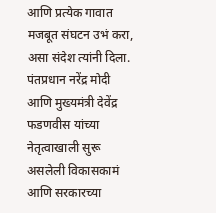आणि प्रत्येक गावात मजबूत संघटन उभं करा, असा संदेश त्यांनी दिला.
पंतप्रधान नरेंद्र मोदी आणि मुख्यमंत्री देवेंद्र फडणवीस यांच्या नेतृत्वाखाली सुरू असलेली विकासकामं आणि सरकारच्या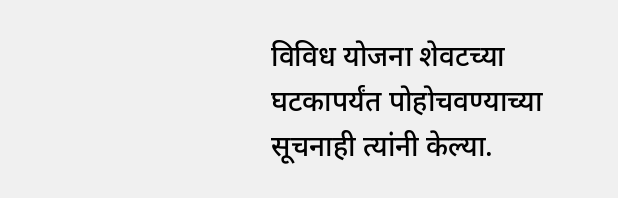विविध योजना शेवटच्या घटकापर्यंत पोहोचवण्याच्या सूचनाही त्यांनी केल्या.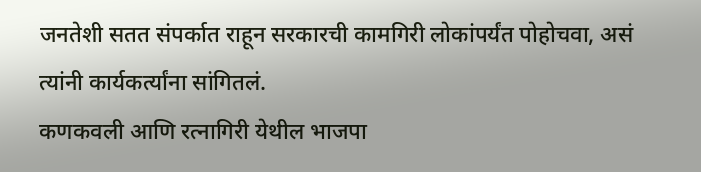जनतेशी सतत संपर्कात राहून सरकारची कामगिरी लोकांपर्यंत पोहोचवा, असं त्यांनी कार्यकर्त्यांना सांगितलं.
कणकवली आणि रत्नागिरी येथील भाजपा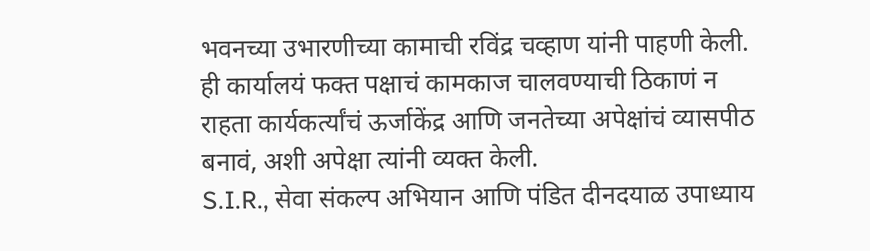भवनच्या उभारणीच्या कामाची रविंद्र चव्हाण यांनी पाहणी केली. ही कार्यालयं फक्त पक्षाचं कामकाज चालवण्याची ठिकाणं न राहता कार्यकर्त्यांचं ऊर्जाकेंद्र आणि जनतेच्या अपेक्षांचं व्यासपीठ बनावं, अशी अपेक्षा त्यांनी व्यक्त केली.
S.I.R., सेवा संकल्प अभियान आणि पंडित दीनदयाळ उपाध्याय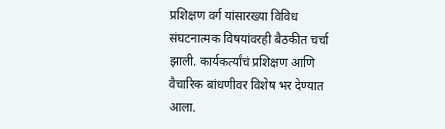प्रशिक्षण वर्ग यांसारख्या विविध संघटनात्मक विषयांवरही बैठकीत चर्चा झाली. कार्यकर्त्यांचं प्रशिक्षण आणि वैचारिक बांधणीवर विशेष भर देण्यात आला.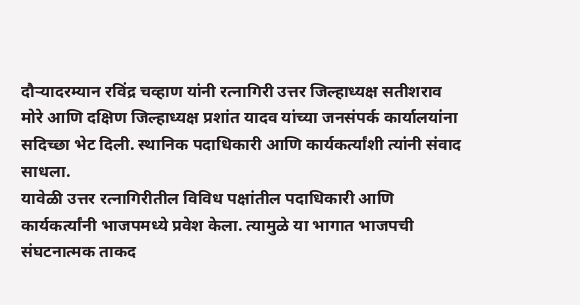दौऱ्यादरम्यान रविंद्र चव्हाण यांनी रत्नागिरी उत्तर जिल्हाध्यक्ष सतीशराव मोरे आणि दक्षिण जिल्हाध्यक्ष प्रशांत यादव यांच्या जनसंपर्क कार्यालयांना सदिच्छा भेट दिली. स्थानिक पदाधिकारी आणि कार्यकर्त्यांशी त्यांनी संवाद साधला.
यावेळी उत्तर रत्नागिरीतील विविध पक्षांतील पदाधिकारी आणि कार्यकर्त्यांनी भाजपमध्ये प्रवेश केला. त्यामुळे या भागात भाजपची संघटनात्मक ताकद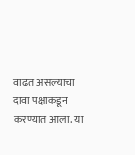वाढत असल्याचा दावा पक्षाकडून करण्यात आला. या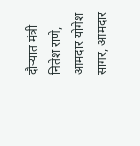दौऱ्यात मंत्री नितेश राणे, आमदार योगेश सागर, आमदार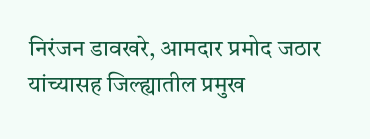निरंजन डावखरे, आमदार प्रमोद जठार यांच्यासह जिल्ह्यातील प्रमुख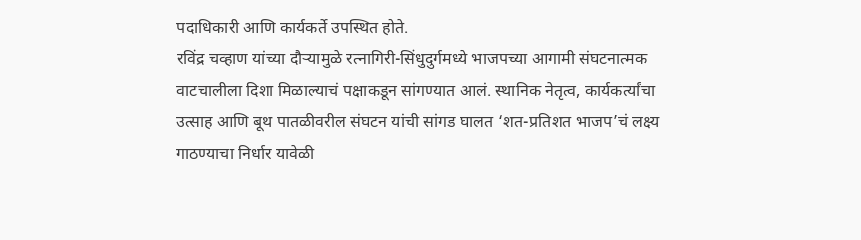पदाधिकारी आणि कार्यकर्ते उपस्थित होते.
रविंद्र चव्हाण यांच्या दौऱ्यामुळे रत्नागिरी-सिंधुदुर्गमध्ये भाजपच्या आगामी संघटनात्मक वाटचालीला दिशा मिळाल्याचं पक्षाकडून सांगण्यात आलं. स्थानिक नेतृत्व, कार्यकर्त्यांचा उत्साह आणि बूथ पातळीवरील संघटन यांची सांगड घालत ‘शत-प्रतिशत भाजप’चं लक्ष्य गाठण्याचा निर्धार यावेळी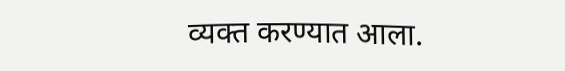व्यक्त करण्यात आला.